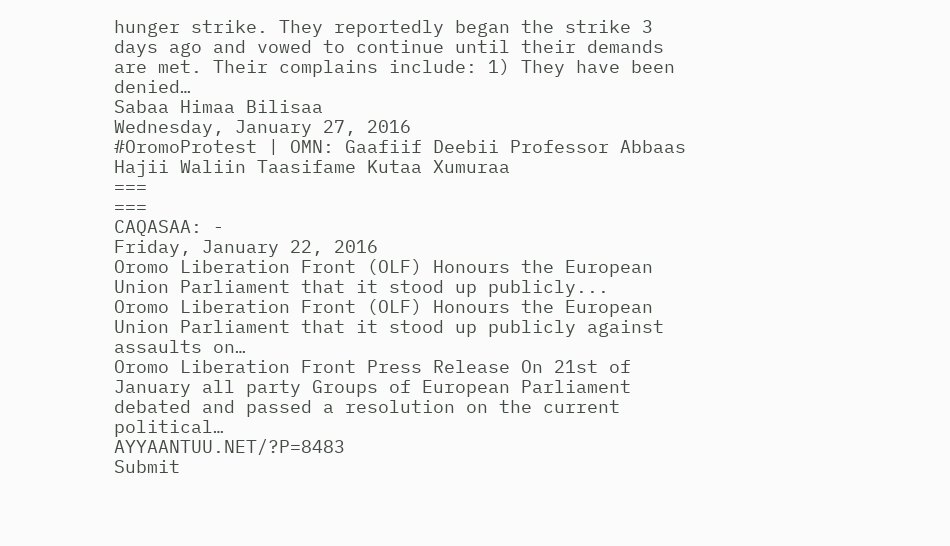hunger strike. They reportedly began the strike 3 days ago and vowed to continue until their demands are met. Their complains include: 1) They have been denied…
Sabaa Himaa Bilisaa
Wednesday, January 27, 2016
#OromoProtest | OMN: Gaafiif Deebii Professor Abbaas Hajii Waliin Taasifame Kutaa Xumuraa
===
===
CAQASAA: -
Friday, January 22, 2016
Oromo Liberation Front (OLF) Honours the European Union Parliament that it stood up publicly...
Oromo Liberation Front (OLF) Honours the European Union Parliament that it stood up publicly against assaults on…
Oromo Liberation Front Press Release On 21st of January all party Groups of European Parliament debated and passed a resolution on the current political…
AYYAANTUU.NET/?P=8483
Submit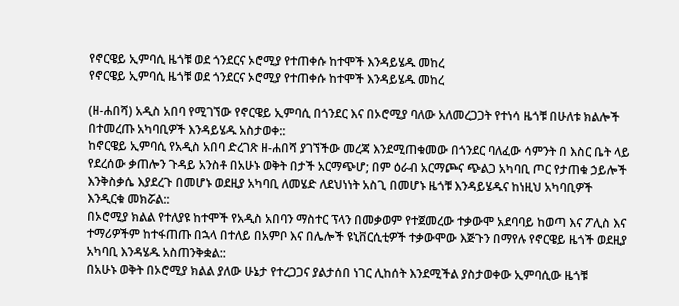የኖርዌይ ኢምባሲ ዜጎቹ ወደ ጎንደርና ኦሮሚያ የተጠቀሱ ከተሞች እንዳይሄዱ መከረ
የኖርዌይ ኢምባሲ ዜጎቹ ወደ ጎንደርና ኦሮሚያ የተጠቀሱ ከተሞች እንዳይሄዱ መከረ

(ዘ-ሐበሻ) አዲስ አበባ የሚገኘው የኖርዌይ ኢምባሲ በጎንደር እና በኦሮሚያ ባለው አለመረጋጋት የተነሳ ዜጎቹ በሁለቱ ክልሎች በተመረጡ አካባቢዎች እንዳይሄዱ አስታወቀ::
ከኖርዌይ ኢምባሲ የአዲስ አበባ ድረገጽ ዘ-ሐበሻ ያገኘችው መረጃ እንደሚጠቁመው በጎንደር ባለፈው ሳምንት በ እስር ቤት ላይ የደረሰው ቃጠሎን ጉዳይ አንስቶ በአሁኑ ወቅት በታች አርማጭሆ; በም ዕራብ አርማጮና ጭልጋ አካባቢ ጦር የታጠቁ ኃይሎች እንቅስቃሴ እያደረጉ በመሆኑ ወደዚያ አካባቢ ለመሄድ ለደህነነት አስጊ በመሆኑ ዜጎቹ እንዳይሄዱና ከነዚህ አካባቢዎች እንዲርቁ መክሯል::
በኦሮሚያ ክልል የተለያዩ ከተሞች የአዲስ አበባን ማስተር ፕላን በመቃወም የተጀመረው ተቃውሞ አደባባይ ከወጣ እና ፖሊስ እና ተማሪዎችም ከተፋጠጡ በኋላ በተለይ በአምቦ እና በሌሎች ዩኒቨርሲቲዎች ተቃውሞው እጅጉን በማየሉ የኖርዌይ ዜጎች ወደዚያ አካባቢ እንዳሄዱ አስጠንቅቋል::
በአሁኑ ወቅት በኦሮሚያ ክልል ያለው ሁኔታ የተረጋጋና ያልታሰበ ነገር ሊከሰት እንደሚችል ያስታወቀው ኢምባሲው ዜጎቹ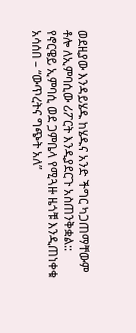ወደዚያው እንዳይሄዱ ከሄዱና አንድ ችግር ካጋጠማቸውም ቶሎ ለኢምባሲው ሪፖርት እንዲያደርጉ አስጠንቅቋል::
የኖርዌይ ኢምባሲ ወደ ጋምቤላ የሚጓዙ ዜጎቹ እንዲጠነቀቁ አሳሰበ – “ውጥረትና ግጭት አለ”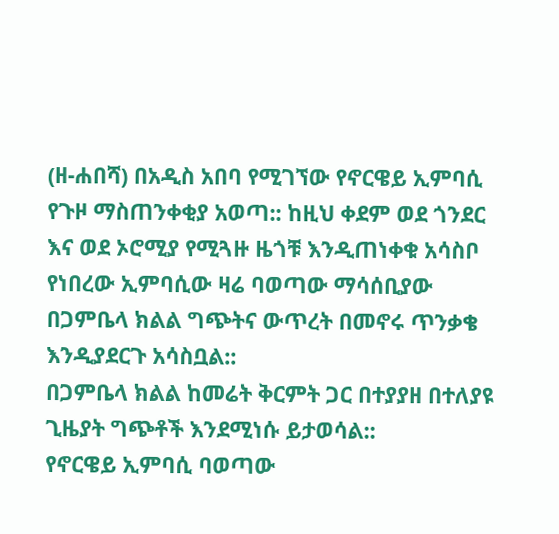(ዘ-ሐበሻ) በአዲስ አበባ የሚገኘው የኖርዌይ ኢምባሲ የጉዞ ማስጠንቀቂያ አወጣ:: ከዚህ ቀደም ወደ ጎንደር እና ወደ ኦሮሚያ የሚጓዙ ዜጎቹ እንዲጠነቀቁ አሳስቦ የነበረው ኢምባሲው ዛሬ ባወጣው ማሳሰቢያው በጋምቤላ ክልል ግጭትና ውጥረት በመኖሩ ጥንቃቄ እንዲያደርጉ አሳስቧል::
በጋምቤላ ክልል ከመሬት ቅርምት ጋር በተያያዘ በተለያዩ ጊዜያት ግጭቶች እንደሚነሱ ይታወሳል::
የኖርዌይ ኢምባሲ ባወጣው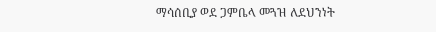ማሳሰቢያ ወደ ጋምቤላ መጓዝ ለደህንነት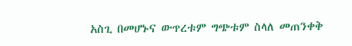አስጊ በመሆኑና ውጥረቱም ግጭቱም ስላለ መጠንቀቅ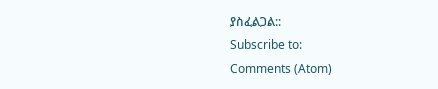ያስፈልጋል::
Subscribe to:
Comments (Atom)